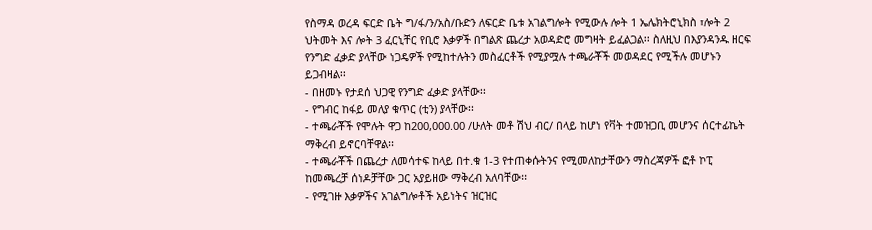የስማዳ ወረዳ ፍርድ ቤት ግ/ፋ/ን/አስ/ቡድን ለፍርድ ቤቱ አገልግሎት የሚውሉ ሎት 1 ኤሌክትሮኒክስ ፣ሎት 2 ህትመት እና ሎት 3 ፈርኒቸር የቢሮ እቃዎች በግልጽ ጨረታ አወዳድሮ መግዛት ይፈልጋል፡፡ ስለዚህ በእያንዳንዱ ዘርፍ የንግድ ፈቃድ ያላቸው ነጋዴዎች የሚከተሉትን መስፈርቶች የሚያሟሉ ተጫራቾች መወዳደር የሚችሉ መሆኑን ይጋብዛል፡፡
- በዘመኑ የታደሰ ህጋዊ የንግድ ፈቃድ ያላቸው፡፡
- የግብር ከፋይ መለያ ቁጥር (ቲን) ያላቸው፡፡
- ተጫራቾች የሞሉት ዋጋ ከ200,000.00 /ሁለት መቶ ሽህ ብር/ በላይ ከሆነ የቫት ተመዝጋቢ መሆንና ሰርተፊኬት ማቅረብ ይኖርባቸዋል፡፡
- ተጫራቾች በጨረታ ለመሳተፍ ከላይ በተ.ቁ 1-3 የተጠቀሱትንና የሚመለከታቸውን ማስረጃዎች ፎቶ ኮፒ ከመጫረቻ ሰነዶቻቸው ጋር አያይዘው ማቅረብ አለባቸው፡፡
- የሚገዙ እቃዎችና አገልግሎቶች አይነትና ዝርዝር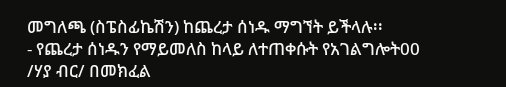መግለጫ (ስፔስፊኬሽን) ከጨረታ ሰነዱ ማግኘት ይችላሉ፡፡
- የጨረታ ሰነዱን የማይመለስ ከላይ ለተጠቀሱት የአገልግሎት00 /ሃያ ብር/ በመክፈል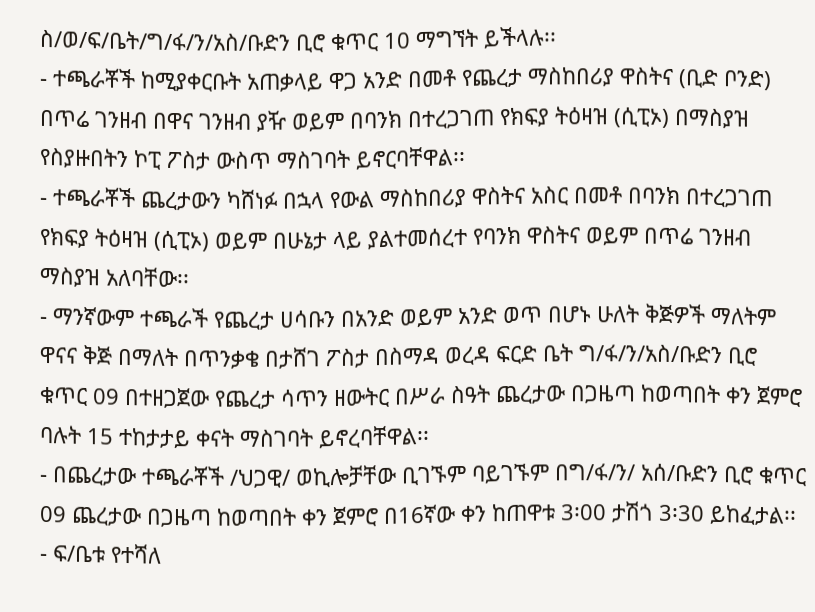ስ/ወ/ፍ/ቤት/ግ/ፋ/ን/አስ/ቡድን ቢሮ ቁጥር 10 ማግኘት ይችላሉ፡፡
- ተጫራቾች ከሚያቀርቡት አጠቃላይ ዋጋ አንድ በመቶ የጨረታ ማስከበሪያ ዋስትና (ቢድ ቦንድ) በጥሬ ገንዘብ በዋና ገንዘብ ያዥ ወይም በባንክ በተረጋገጠ የክፍያ ትዕዛዝ (ሲፒኦ) በማስያዝ የስያዙበትን ኮፒ ፖስታ ውስጥ ማስገባት ይኖርባቸዋል፡፡
- ተጫራቾች ጨረታውን ካሸነፉ በኋላ የውል ማስከበሪያ ዋስትና አስር በመቶ በባንክ በተረጋገጠ የክፍያ ትዕዛዝ (ሲፒኦ) ወይም በሁኔታ ላይ ያልተመሰረተ የባንክ ዋስትና ወይም በጥሬ ገንዘብ ማስያዝ አለባቸው፡፡
- ማንኛውም ተጫራች የጨረታ ሀሳቡን በአንድ ወይም አንድ ወጥ በሆኑ ሁለት ቅጅዎች ማለትም ዋናና ቅጅ በማለት በጥንቃቄ በታሸገ ፖስታ በስማዳ ወረዳ ፍርድ ቤት ግ/ፋ/ን/አስ/ቡድን ቢሮ ቁጥር 09 በተዘጋጀው የጨረታ ሳጥን ዘውትር በሥራ ስዓት ጨረታው በጋዜጣ ከወጣበት ቀን ጀምሮ ባሉት 15 ተከታታይ ቀናት ማስገባት ይኖረባቸዋል፡፡
- በጨረታው ተጫራቾች /ህጋዊ/ ወኪሎቻቸው ቢገኙም ባይገኙም በግ/ፋ/ን/ አሰ/ቡድን ቢሮ ቁጥር 09 ጨረታው በጋዜጣ ከወጣበት ቀን ጀምሮ በ16ኛው ቀን ከጠዋቱ 3፡00 ታሽጎ 3፡30 ይከፈታል፡፡
- ፍ/ቤቱ የተሻለ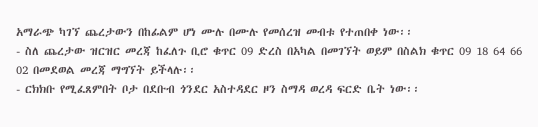አማራጭ ካገኘ ጨረታውን በከፊልም ሆነ ሙሉ በሙሉ የመሰረዝ መብቱ የተጠበቀ ነው፡፡
- ስለ ጨረታው ዝርዝር መረጃ ከፈለጉ ቢሮ ቁጥር 09 ድረስ በአካል በመገኘት ወይም በስልክ ቁጥር 09 18 64 66 02 በመደወል መረጃ ማግኘት ይችላሉ፡፡
- ርክክቡ የሚፈጸምበት ቦታ በደቡብ ጎንደር አስተዳደር ዞን ስማዳ ወረዳ ፍርድ ቤት ነው፡፡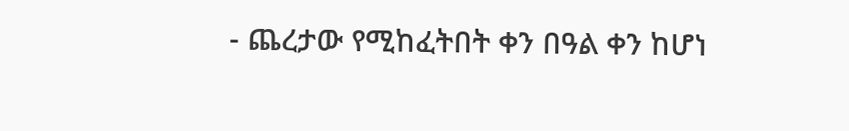- ጨረታው የሚከፈትበት ቀን በዓል ቀን ከሆነ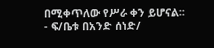በሚቀጥለው የሥራ ቀን ይሆናል፡፡
- ፍ/ቤቱ በአንድ ሰነድ/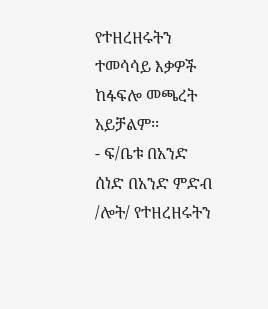የተዘረዘሩትን ተመሳሳይ እቃዎች ከፋፍሎ መጫረት አይቻልም፡፡
- ፍ/ቤቱ በአንድ ሰነድ በአንድ ምድብ /ሎት/ የተዘረዘሩትን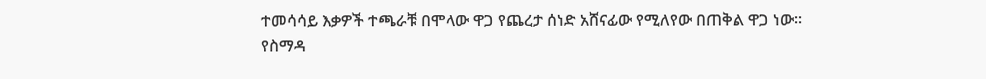ተመሳሳይ እቃዎች ተጫራቹ በሞላው ዋጋ የጨረታ ሰነድ አሸናፊው የሚለየው በጠቅል ዋጋ ነው፡፡
የስማዳ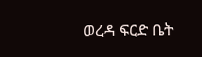ወረዳ ፍርድ ቤት